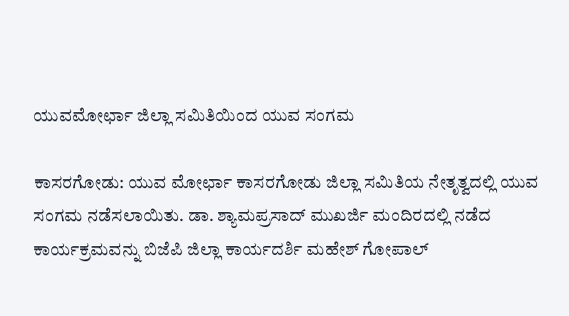ಯುವಮೋರ್ಛಾ ಜಿಲ್ಲಾ ಸಮಿತಿಯಿಂದ ಯುವ ಸಂಗಮ

ಕಾಸರಗೋಡು: ಯುವ ಮೋರ್ಛಾ ಕಾಸರಗೋಡು ಜಿಲ್ಲಾ ಸಮಿತಿಯ ನೇತೃತ್ವದಲ್ಲಿ ಯುವ ಸಂಗಮ ನಡೆಸಲಾಯಿತು. ಡಾ. ಶ್ಯಾಮಪ್ರಸಾದ್ ಮುಖರ್ಜಿ ಮಂದಿರದಲ್ಲಿ ನಡೆದ ಕಾರ್ಯಕ್ರಮವನ್ನು ಬಿಜೆಪಿ ಜಿಲ್ಲಾ ಕಾರ್ಯದರ್ಶಿ ಮಹೇಶ್ ಗೋಪಾಲ್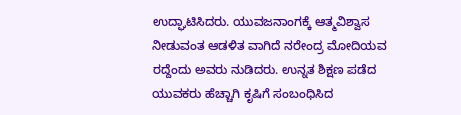ಉದ್ಘಾಟಿಸಿದರು. ಯುವಜನಾಂಗಕ್ಕೆ ಆತ್ಮವಿಶ್ವಾಸ ನೀಡುವಂತ ಆಡಳಿತ ವಾಗಿದೆ ನರೇಂದ್ರ ಮೋದಿಯವ ರದ್ದೆಂದು ಅವರು ನುಡಿದರು. ಉನ್ನತ ಶಿಕ್ಷಣ ಪಡೆದ ಯುವಕರು ಹೆಚ್ಚಾಗಿ ಕೃಷಿಗೆ ಸಂಬಂಧಿಸಿದ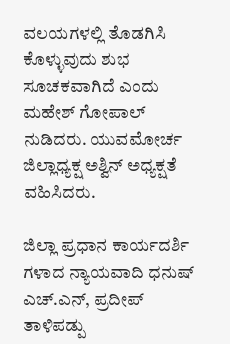ವಲಯಗಳಲ್ಲಿ ತೊಡಗಿಸಿ ಕೊಳ್ಳುವುದು ಶುಭ ಸೂಚಕವಾಗಿದೆ ಎಂದು ಮಹೇಶ್ ಗೋಪಾಲ್ ನುಡಿದರು. ಯುವಮೋರ್ಚ ಜಿಲ್ಲಾಧ್ಯಕ್ಷ ಅಶ್ವಿನ್ ಅಧ್ಯಕ್ಷತೆ ವಹಿಸಿದರು.

ಜಿಲ್ಲಾ ಪ್ರಧಾನ ಕಾರ್ಯದರ್ಶಿ ಗಳಾದ ನ್ಯಾಯವಾದಿ ಧನುಷ್ ಎಚ್.ಎನ್, ಪ್ರದೀಪ್ ತಾಳಿಪಡ್ಪು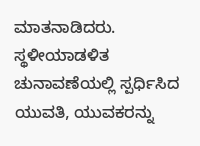ಮಾತನಾಡಿದರು. ಸ್ಥಳೀಯಾಡಳಿತ ಚುನಾವಣೆಯಲ್ಲಿ ಸ್ಪರ್ಧಿಸಿದ ಯುವತಿ, ಯುವಕರನ್ನು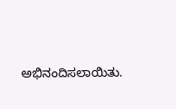ಅಭಿನಂದಿಸಲಾಯಿತು.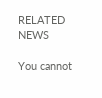RELATED NEWS

You cannot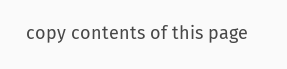copy contents of this page